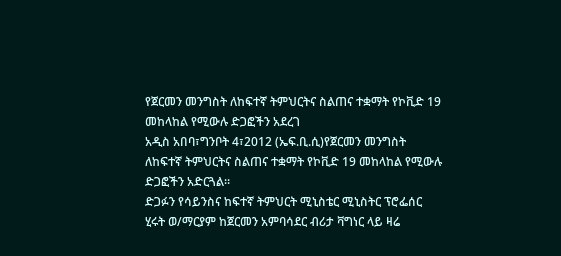የጀርመን መንግስት ለከፍተኛ ትምህርትና ስልጠና ተቋማት የኮቪድ 19 መከላከል የሚውሉ ድጋፎችን አደረገ
አዲስ አበባ፣ግንቦት 4፣2012 (ኤፍ.ቢ.ሲ)የጀርመን መንግስት ለከፍተኛ ትምህርትና ስልጠና ተቋማት የኮቪድ 19 መከላከል የሚውሉ ድጋፎችን አድርጓል።
ድጋፉን የሳይንስና ከፍተኛ ትምህርት ሚኒስቴር ሚኒስትር ፕሮፌሰር ሂሩት ወ/ማርያም ከጀርመን አምባሳደር ብሪታ ቫግነር ላይ ዛሬ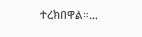ተረክበዋል።…